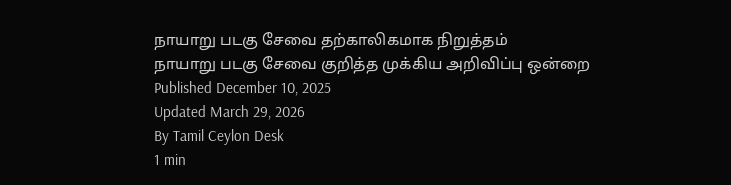நாயாறு படகு சேவை தற்காலிகமாக நிறுத்தம்
நாயாறு படகு சேவை குறித்த முக்கிய அறிவிப்பு ஒன்றை
Published December 10, 2025
Updated March 29, 2026
By Tamil Ceylon Desk
1 min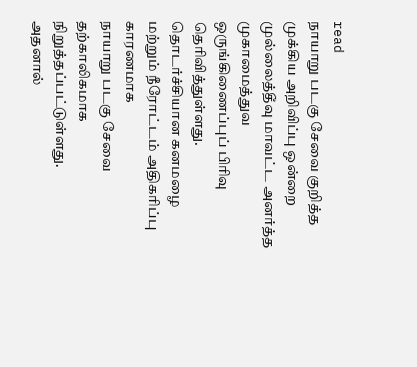read
நாயாறு படகு சேவை குறித்த முக்கிய அறிவிப்பு ஒன்றை முல்லைத்தீவு மாவட்ட அனர்த்த முகாமைத்துவ ஒருங்கிணைப்புப் பிரிவு தெரிவித்துள்ளது.
தொடர்ச்சியான கனமழை மற்றும் நீரோட்டம் அதிகரிப்பு காரணமாக
நாயாறு படகு சேவை தற்காலிகமாக நிறுத்தப்பட்டுள்ளது.
அதனால்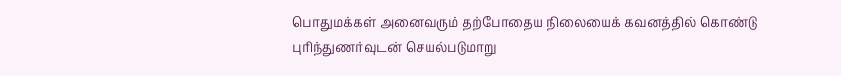பொதுமக்கள் அனைவரும் தற்போதைய நிலையைக் கவனத்தில் கொண்டு
புரிந்துணர்வுடன் செயல்படுமாறு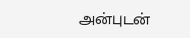அன்புடன்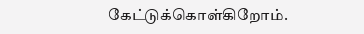கேட்டுக்கொள்கிறோம்.